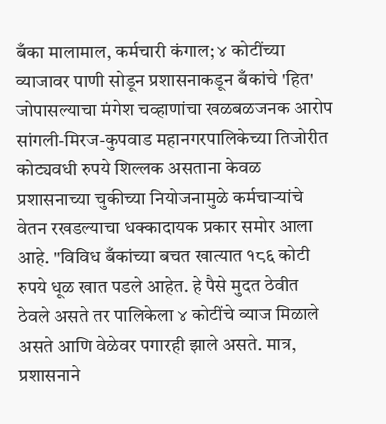बँका मालामाल, कर्मचारी कंगाल; ४ कोटींच्या व्याजावर पाणी सोडून प्रशासनाकडून बँकांचे 'हित' जोपासल्याचा मंगेश चव्हाणांचा खळबळजनक आरोप
सांगली-मिरज-कुपवाड महानगरपालिकेच्या तिजोरीत कोट्यवधी रुपये शिल्लक असताना केवळ प्रशासनाच्या चुकीच्या नियोजनामुळे कर्मचाऱ्यांचे वेतन रखडल्याचा धक्कादायक प्रकार समोर आला आहे. "विविध बँकांच्या बचत खात्यात १८६ कोटी रुपये धूळ खात पडले आहेत. हे पैसे मुदत ठेवीत ठेवले असते तर पालिकेला ४ कोटींचे व्याज मिळाले असते आणि वेळेवर पगारही झाले असते. मात्र, प्रशासनाने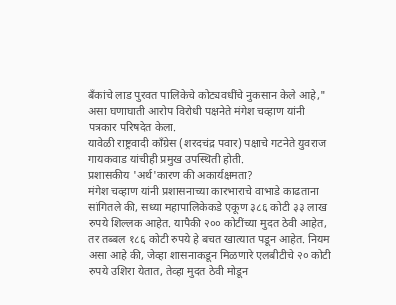बँकांचे लाड पुरवत पालिकेचे कोट्यवधींचे नुकसान केले आहे," असा घणाघाती आरोप विरोधी पक्षनेते मंगेश चव्हाण यांनी पत्रकार परिषदेत केला.
यावेळी राष्ट्रवादी काँग्रेस (शरदचंद्र पवार) पक्षाचे गटनेते युवराज गायकवाड यांचीही प्रमुख उपस्थिती होती.
प्रशासकीय 'अर्थ'कारण की अकार्यक्षमता?
मंगेश चव्हाण यांनी प्रशासनाच्या कारभाराचे वाभाडे काढताना सांगितले की, सध्या महापालिकेकडे एकूण ३८६ कोटी ३३ लाख रुपये शिल्लक आहेत. यापैकी २०० कोटींच्या मुदत ठेवी आहेत, तर तब्बल १८६ कोटी रुपये हे बचत खात्यात पडून आहेत. नियम असा आहे की, जेव्हा शासनाकडून मिळणारे एलबीटीचे २० कोटी रुपये उशिरा येतात, तेव्हा मुदत ठेवी मोडून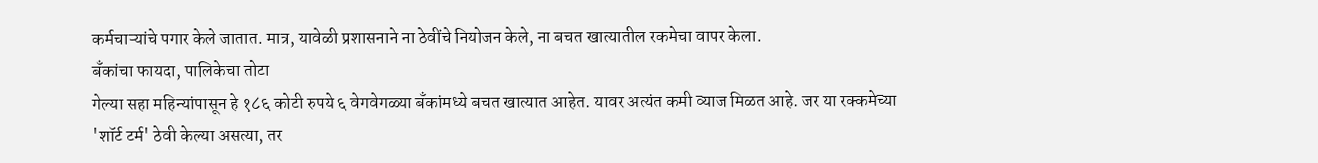कर्मचाऱ्यांचे पगार केले जातात. मात्र, यावेळी प्रशासनाने ना ठेवींचे नियोजन केले, ना बचत खात्यातील रकमेचा वापर केला.
बँकांचा फायदा, पालिकेचा तोटा
गेल्या सहा महिन्यांपासून हे १८६ कोटी रुपये ६ वेगवेगळ्या बँकांमध्ये बचत खात्यात आहेत. यावर अत्यंत कमी व्याज मिळत आहे. जर या रक्कमेच्या 'शॉर्ट टर्म' ठेवी केल्या असत्या, तर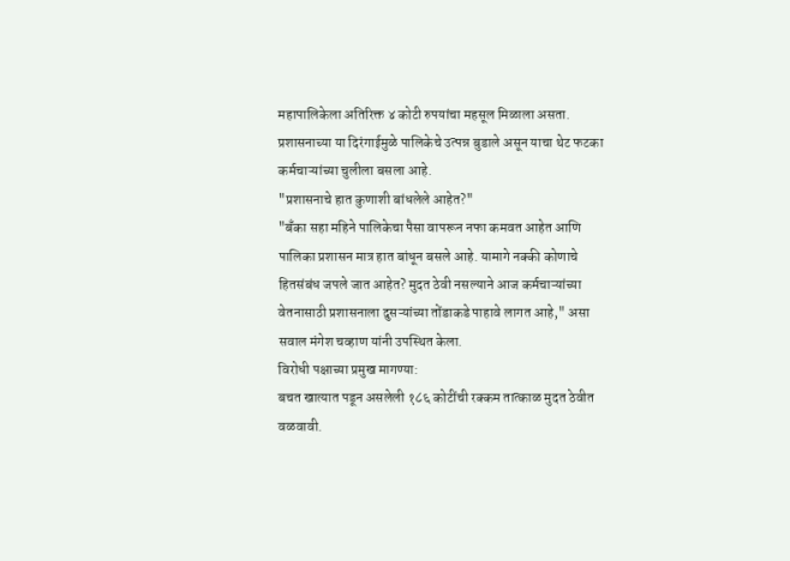महापालिकेला अतिरिक्त ४ कोटी रुपयांचा महसूल मिळाला असता. प्रशासनाच्या या दिरंगाईमुळे पालिकेचे उत्पन्न बुडाले असून याचा थेट फटका कर्मचाऱ्यांच्या चुलीला बसला आहे.
"प्रशासनाचे हात कुणाशी बांधलेले आहेत?"
"बँका सहा महिने पालिकेचा पैसा वापरून नफा कमवत आहेत आणि पालिका प्रशासन मात्र हात बांधून बसले आहे. यामागे नक्की कोणाचे हितसंबंध जपले जात आहेत? मुदत ठेवी नसल्याने आज कर्मचाऱ्यांच्या वेतनासाठी प्रशासनाला दुसऱ्यांच्या तोंडाकडे पाहावे लागत आहे," असा सवाल मंगेश चव्हाण यांनी उपस्थित केला.
विरोधी पक्षाच्या प्रमुख मागण्या:
बचत खात्यात पडून असलेली १८६ कोटींची रक्कम तात्काळ मुदत ठेवीत वळवावी.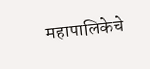महापालिकेचे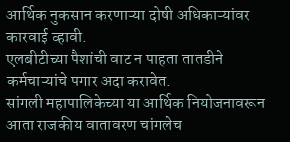आर्थिक नुकसान करणाऱ्या दोषी अधिकाऱ्यांवर कारवाई व्हावी.
एलबीटीच्या पैशांची वाट न पाहता तातडीने कर्मचाऱ्यांचे पगार अदा करावेत.
सांगली महापालिकेच्या या आर्थिक नियोजनावरून आता राजकीय वातावरण चांगलेच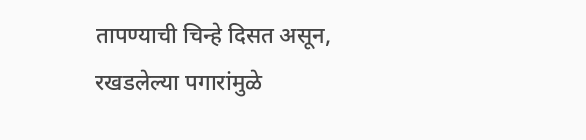तापण्याची चिन्हे दिसत असून, रखडलेल्या पगारांमुळे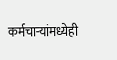कर्मचाऱ्यांमध्येही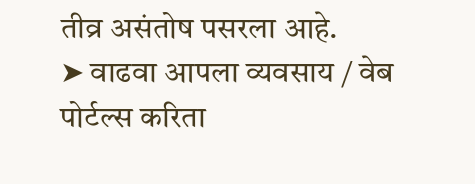तीव्र असंतोष पसरला आहे.
➤ वाढवा आपला व्यवसाय / वेब पोर्टल्स करिता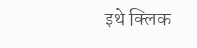इथे क्लिक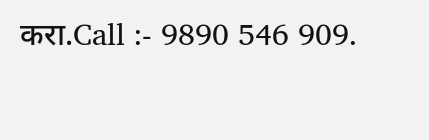करा.Call :- 9890 546 909.